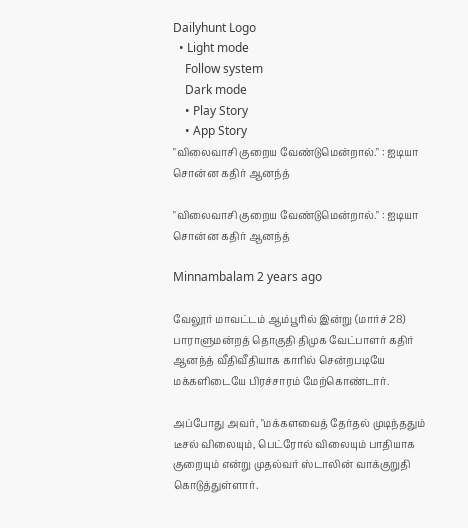Dailyhunt Logo
  • Light mode
    Follow system
    Dark mode
    • Play Story
    • App Story
"விலைவாசி குறைய வேண்டுமென்றால்." : ஐடியா சொன்ன கதிர் ஆனந்த்

"விலைவாசி குறைய வேண்டுமென்றால்." : ஐடியா சொன்ன கதிர் ஆனந்த்

Minnambalam 2 years ago

வேலூர் மாவட்டம் ஆம்பூரில் இன்று (மார்ச் 28) பாராளுமன்றத் தொகுதி திமுக வேட்பாளர் கதிர் ஆனந்த் வீதிவீதியாக காரில் சென்றபடியே மக்களிடையே பிரச்சாரம் மேற்கொண்டார்.

அப்போது அவர், "மக்களவைத் தேர்தல் முடிந்ததும் டீசல் விலையும், பெட்ரோல் விலையும் பாதியாக குறையும் என்று முதல்வர் ஸ்டாலின் வாக்குறுதி கொடுத்துள்ளார்.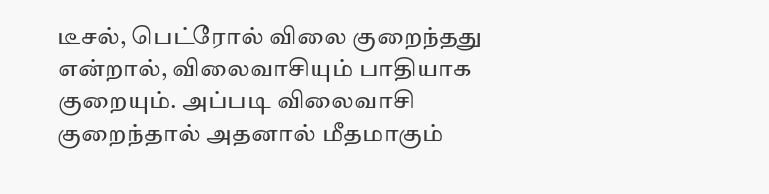டீசல், பெட்ரோல் விலை குறைந்தது என்றால், விலைவாசியும் பாதியாக குறையும். அப்படி விலைவாசி குறைந்தால் அதனால் மீதமாகும்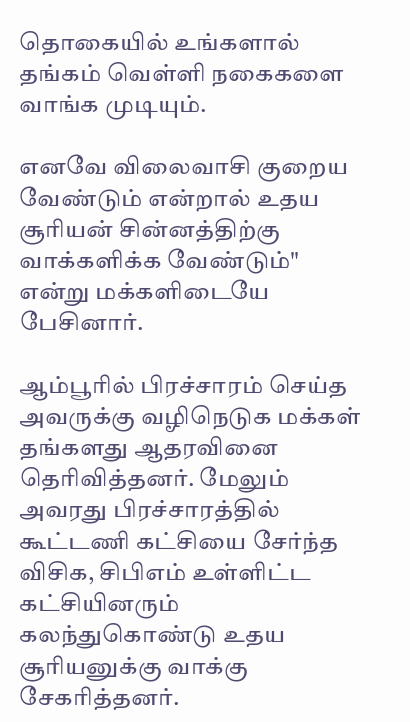தொகையில் உங்களால் தங்கம் வெள்ளி நகைகளை வாங்க முடியும்.

எனவே விலைவாசி குறைய வேண்டும் என்றால் உதய சூரியன் சின்னத்திற்கு வாக்களிக்க வேண்டும்" என்று மக்களிடையே பேசினார்.

ஆம்பூரில் பிரச்சாரம் செய்த அவருக்கு வழிநெடுக மக்கள் தங்களது ஆதரவினை தெரிவித்தனர். மேலும் அவரது பிரச்சாரத்தில் கூட்டணி கட்சியை சேர்ந்த விசிக, சிபிஎம் உள்ளிட்ட கட்சியினரும் கலந்துகொண்டு உதய சூரியனுக்கு வாக்கு சேகரித்தனர்.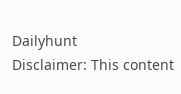Dailyhunt
Disclaimer: This content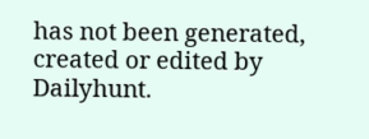has not been generated, created or edited by Dailyhunt.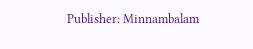Publisher: Minnambalam